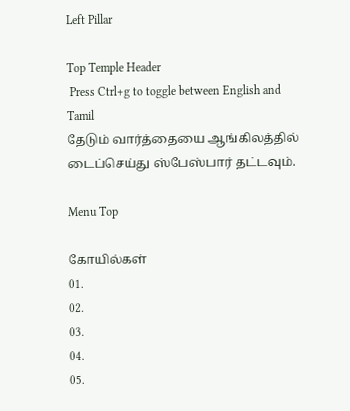Left Pillar

Top Temple Header
 Press Ctrl+g to toggle between English and Tamil
தேடும் வார்த்தையை ஆங்கிலத்தில் டைப்செய்து ஸ்பேஸ்பார் தட்டவும்.

Menu Top

கோயில்கள்
01.
02.
03.
04.
05.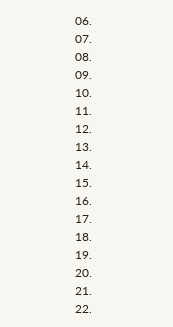06.
07.
08.
09.
10.
11.
12.
13.
14.
15.
16.
17.
18.
19.
20.
21.
22.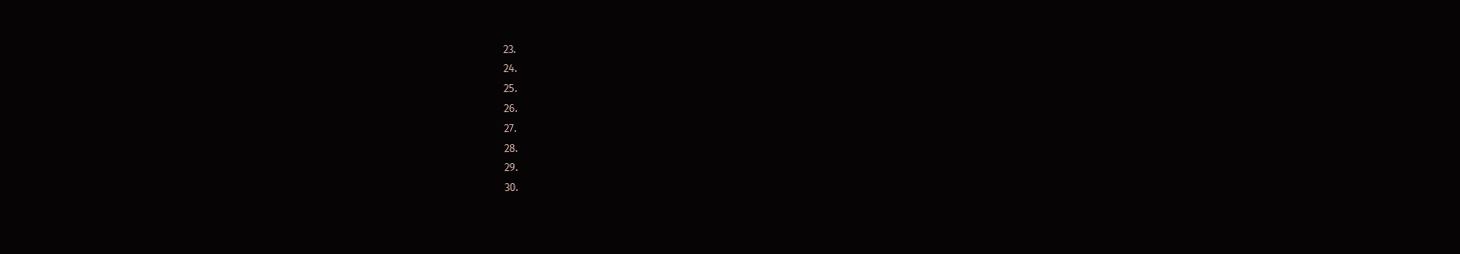23.
24.
25.
26.
27.
28.
29.
30.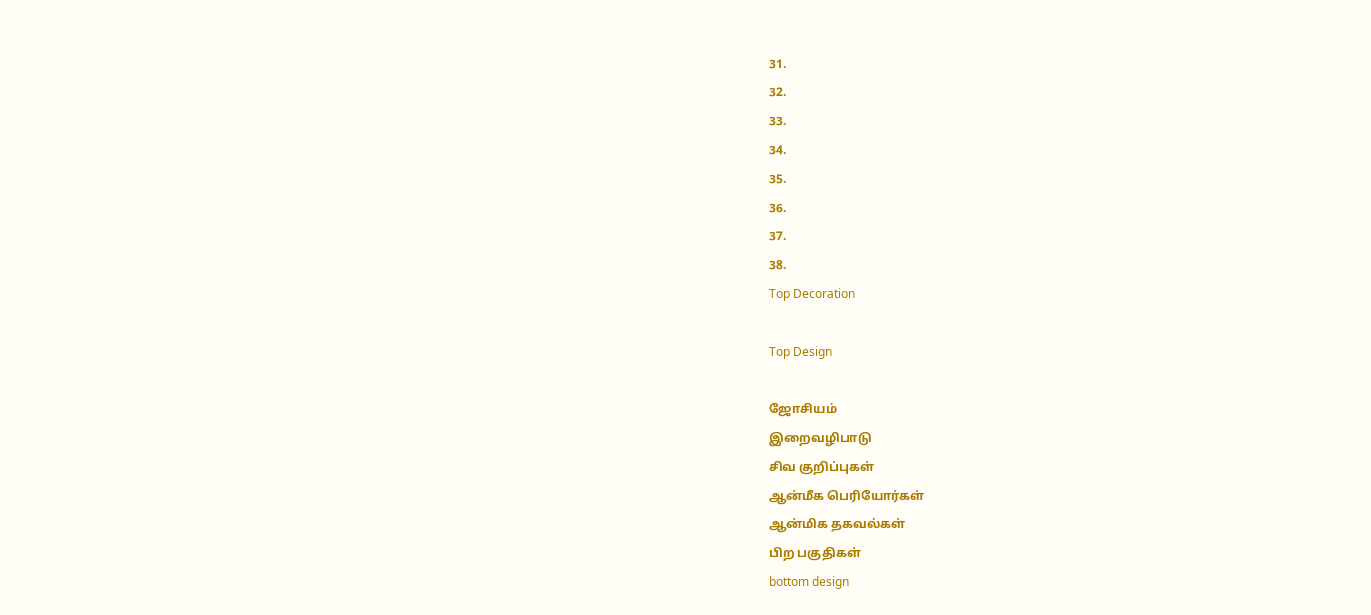31.
32.
33.
34.
35.
36.
37.
38.
Top Decoration

Top Design

ஜோசியம்
இறைவழிபாடு
சிவ குறிப்புகள்
ஆன்மீக பெரியோர்கள்
ஆன்மிக தகவல்கள்
பிற பகுதிகள்
bottom design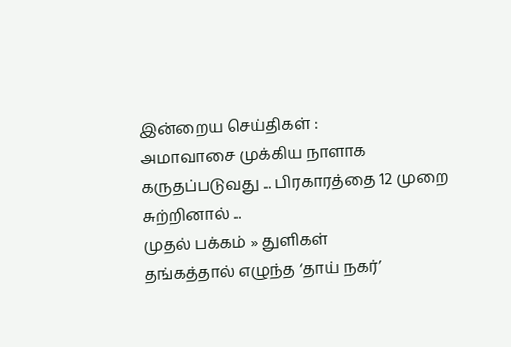இன்றைய செய்திகள் :
அமாவாசை முக்கிய நாளாக கருதப்படுவது ... பிரகாரத்தை 12 முறை சுற்றினால் ...
முதல் பக்கம் » துளிகள்
தங்கத்தால் எழுந்த ‘தாய் நகர்’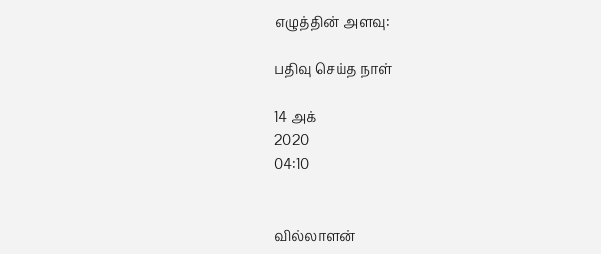எழுத்தின் அளவு:

பதிவு செய்த நாள்

14 அக்
2020
04:10


வில்லாளன்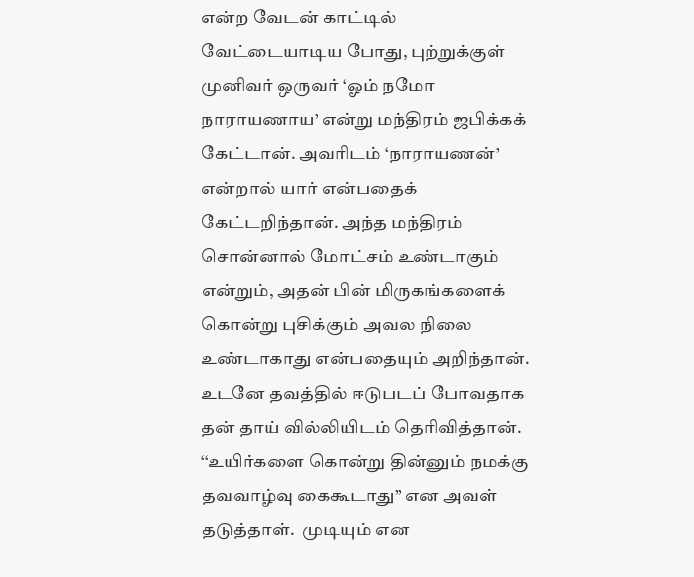என்ற வேடன் காட்டில் வேட்டையாடிய போது, புற்றுக்குள் முனிவர் ஒருவர் ‘ஓம் நமோ நாராயணாய’ என்று மந்திரம் ஜபிக்கக் கேட்டான். அவரிடம் ‘நாராயணன்’ என்றால் யார் என்பதைக் கேட்டறிந்தான். அந்த மந்திரம் சொன்னால் மோட்சம் உண்டாகும் என்றும், அதன் பின் மிருகங்களைக் கொன்று புசிக்கும் அவல நிலை உண்டாகாது என்பதையும் அறிந்தான். உடனே தவத்தில் ஈடுபடப் போவதாக தன் தாய் வில்லியிடம் தெரிவித்தான். ‘‘உயிர்களை கொன்று தின்னும் நமக்கு தவவாழ்வு கைகூடாது’’ என அவள் தடுத்தாள்.  முடியும் என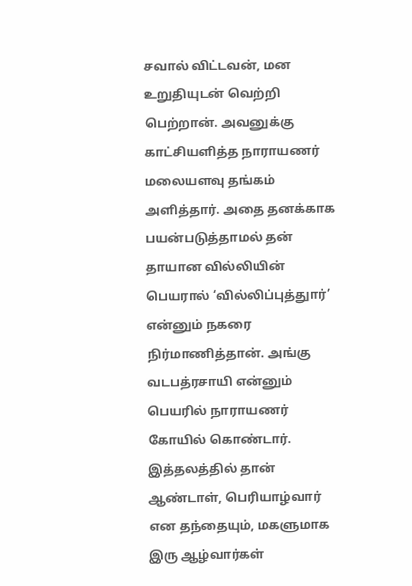சவால் விட்டவன், மன உறுதியுடன் வெற்றி பெற்றான். அவனுக்கு காட்சியளித்த நாராயணர் மலையளவு தங்கம் அளித்தார். அதை தனக்காக பயன்படுத்தாமல் தன் தாயான வில்லியின் பெயரால் ‘வில்லிப்புத்துார்’ என்னும் நகரை நிர்மாணித்தான். அங்கு வடபத்ரசாயி என்னும் பெயரில் நாராயணர் கோயில் கொண்டார். இத்தலத்தில் தான் ஆண்டாள், பெரியாழ்வார் என தந்தையும், மகளுமாக இரு ஆழ்வார்கள்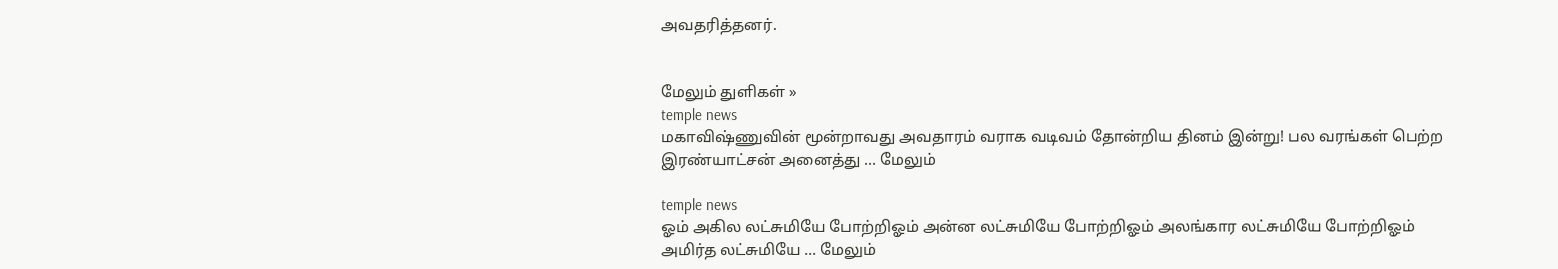அவதரித்தனர்.


மேலும் துளிகள் »
temple news
மகாவிஷ்ணுவின் மூன்றாவது அவதாரம் வராக வடிவம் தோன்றிய தினம் இன்று! பல வரங்கள் பெற்ற இரண்யாட்சன் அனைத்து ... மேலும்

temple news
ஓம் அகில லட்சுமியே போற்றிஓம் அன்ன லட்சுமியே போற்றிஓம் அலங்கார லட்சுமியே போற்றிஓம் அமிர்த லட்சுமியே ... மேலும்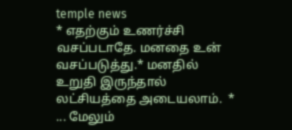temple news
* எதற்கும் உணர்ச்சி வசப்படாதே. மனதை உன் வசப்படுத்து.* மனதில் உறுதி இருந்தால் லட்சியத்தை அடையலாம்.  * ... மேலும்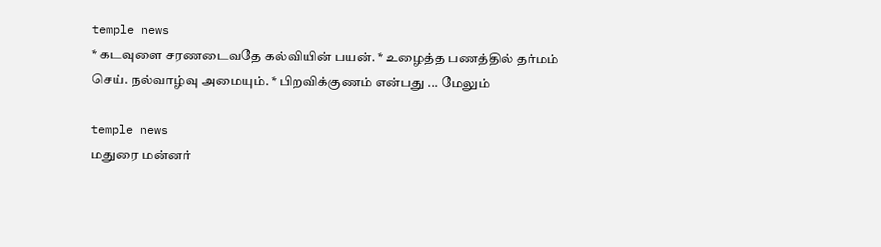temple news
* கடவுளை சரணடைவதே கல்வியின் பயன். * உழைத்த பணத்தில் தர்மம் செய். நல்வாழ்வு அமையும். * பிறவிக்குணம் என்பது ... மேலும்

temple news
மதுரை மன்னர்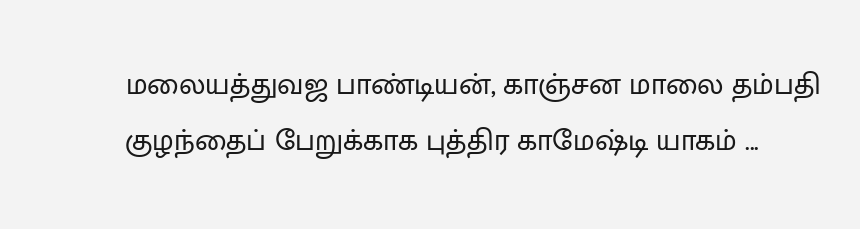மலையத்துவஜ பாண்டியன், காஞ்சன மாலை தம்பதி குழந்தைப் பேறுக்காக புத்திர காமேஷ்டி யாகம் ...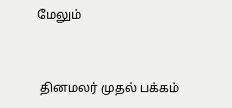மேலும்


 தினமலர் முதல் பக்கம்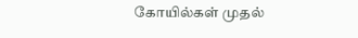கோயில்கள் முதல்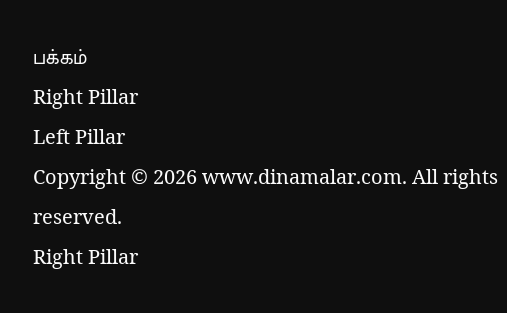பக்கம்
Right Pillar
Left Pillar
Copyright © 2026 www.dinamalar.com. All rights reserved.
Right Pillar